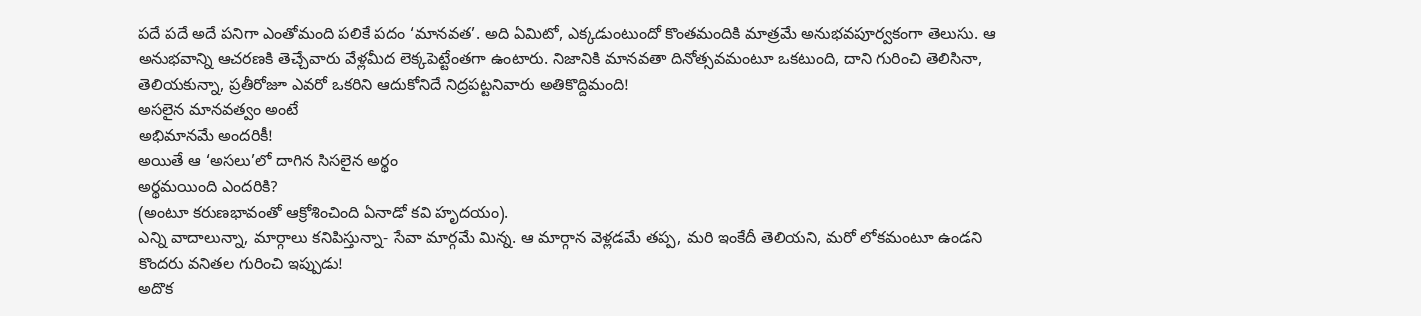పదే పదే అదే పనిగా ఎంతోమంది పలికే పదం ‘మానవత’. అది ఏమిటో, ఎక్కడుంటుందో కొంతమందికి మాత్రమే అనుభవపూర్వకంగా తెలుసు. ఆ అనుభవాన్ని ఆచరణకి తెచ్చేవారు వేళ్లమీద లెక్కపెట్టేంతగా ఉంటారు. నిజానికి మానవతా దినోత్సవమంటూ ఒకటుంది, దాని గురించి తెలిసినా, తెలియకున్నా, ప్రతీరోజూ ఎవరో ఒకరిని ఆదుకోనిదే నిద్రపట్టనివారు అతికొద్దిమంది!
అసలైన మానవత్వం అంటే
అభిమానమే అందరికీ!
అయితే ఆ ‘అసలు’లో దాగిన సిసలైన అర్థం
అర్థమయింది ఎందరికి?
(అంటూ కరుణభావంతో ఆక్రోశించింది ఏనాడో కవి హృదయం).
ఎన్ని వాదాలున్నా, మార్గాలు కనిపిస్తున్నా- సేవా మార్గమే మిన్న. ఆ మార్గాన వెళ్లడమే తప్ప, మరి ఇంకేదీ తెలియని, మరో లోకమంటూ ఉండని కొందరు వనితల గురించి ఇప్పుడు!
అదొక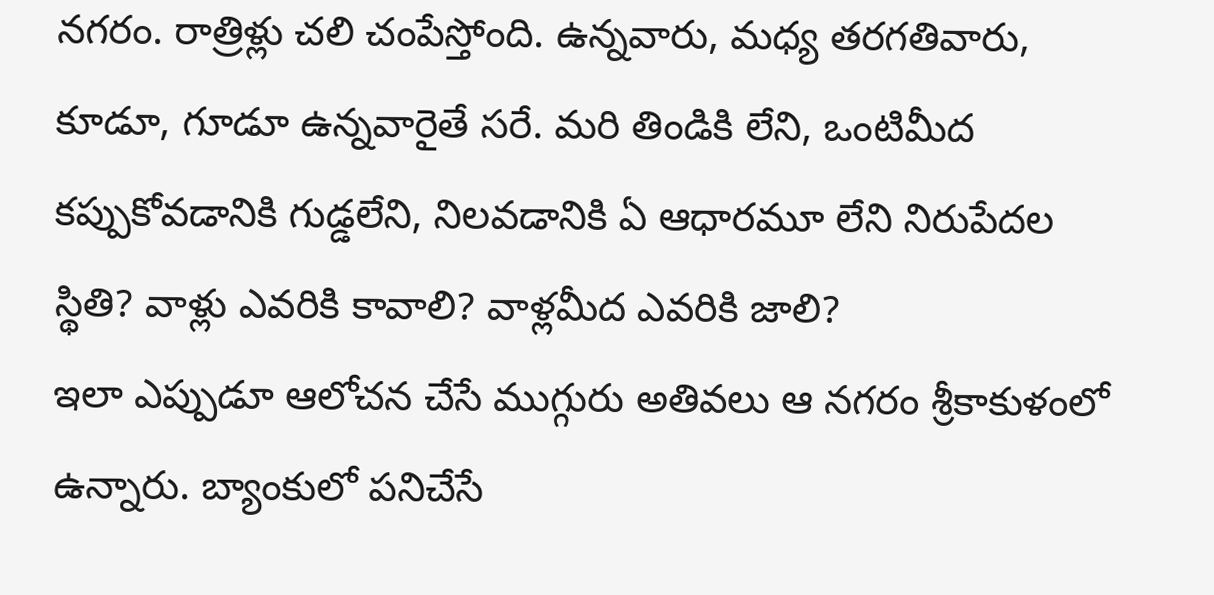నగరం. రాత్రిళ్లు చలి చంపేస్తోంది. ఉన్నవారు, మధ్య తరగతివారు, కూడూ, గూడూ ఉన్నవారైతే సరే. మరి తిండికి లేని, ఒంటిమీద కప్పుకోవడానికి గుడ్డలేని, నిలవడానికి ఏ ఆధారమూ లేని నిరుపేదల స్థితి? వాళ్లు ఎవరికి కావాలి? వాళ్లమీద ఎవరికి జాలి?
ఇలా ఎప్పుడూ ఆలోచన చేసే ముగ్గురు అతివలు ఆ నగరం శ్రీకాకుళంలో ఉన్నారు. బ్యాంకులో పనిచేసే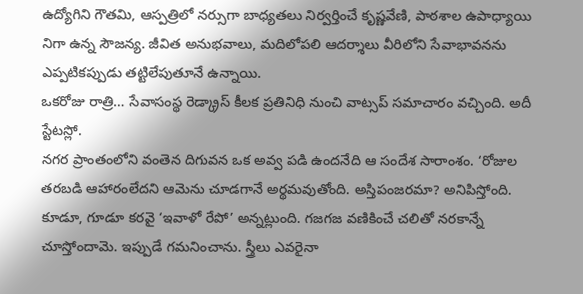ఉద్యోగిని గౌతమి, ఆస్పత్రిలో నర్సుగా బాధ్యతలు నిర్వర్తించే కృష్ణవేణి, పాఠశాల ఉపాధ్యాయి నిగా ఉన్న సౌజన్య. జీవిత అనుభవాలు, మదిలోపలి ఆదర్శాలు వీరిలోని సేవాభావనను ఎప్పటికప్పుడు తట్టిలేపుతూనే ఉన్నాయి.
ఒకరోజు రాత్రి… సేవాసంస్థ రెడ్క్రాస్ కీలక ప్రతినిధి నుంచి వాట్సప్ సమాచారం వచ్చింది. అదీ స్టేటస్లో.
నగర ప్రాంతంలోని వంతెన దిగువన ఒక అవ్వ పడి ఉందనేది ఆ సందేశ సారాంశం. ‘రోజుల తరబడి ఆహారంలేదని ఆమెను చూడగానే అర్థమవుతోంది. అస్తిపంజరమా? అనిపిస్తోంది. కూడూ, గూడూ కరవై ‘ఇవాళో రేపో’ అన్నట్లుంది. గజగజ వణికించే చలితో నరకాన్నే చూస్తోందామె. ఇప్పుడే గమనించాను. స్త్రీలు ఎవరైనా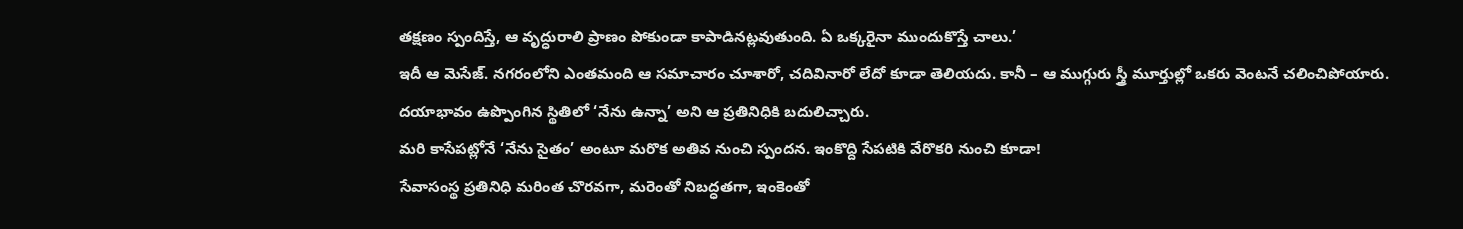తక్షణం స్పందిస్తే, ఆ వృద్ధురాలి ప్రాణం పోకుండా కాపాడినట్లవుతుంది. ఏ ఒక్కరైనా ముందుకొస్తే చాలు.’
ఇదీ ఆ మెసేజ్. నగరంలోని ఎంతమంది ఆ సమాచారం చూశారో, చదివినారో లేదో కూడా తెలియదు. కానీ – ఆ ముగ్గురు స్త్రీ మూర్తుల్లో ఒకరు వెంటనే చలించిపోయారు. దయాభావం ఉప్పొంగిన స్థితిలో ‘నేను ఉన్నా’ అని ఆ ప్రతినిధికి బదులిచ్చారు.
మరి కాసేపట్లోనే ‘నేను సైతం’ అంటూ మరొక అతివ నుంచి స్పందన. ఇంకొద్ది సేపటికి వేరొకరి నుంచి కూడా!
సేవాసంస్థ ప్రతినిధి మరింత చొరవగా, మరెంతో నిబద్ధతగా, ఇంకెంతో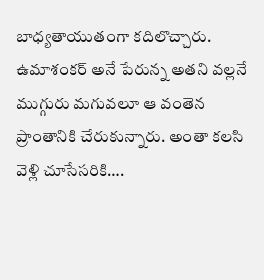బాధ్యతాయుతంగా కదిలొచ్చారు. ఉమాశంకర్ అనే పేరున్న అతని వల్లనే ముగ్గురు మగువలూ ఆ వంతెన ప్రాంతానికి చేరుకున్నారు. అంతా కలసి వెళ్లి చూసేసరికి….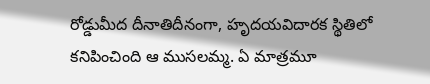రోడ్డుమీద దీనాతిదీనంగా, హృదయవిదారక స్థితిలో కనిపించింది ఆ ముసలమ్మ. ఏ మాత్రమూ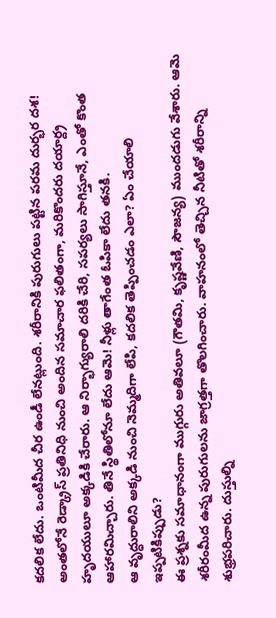కదలిక లేదు. ఒంటిమీద చీర ఉండీ లేనట్లుంది. శరీరానికి పురుగులు పట్టిన పరమ దుర్భర దశ!
అంతలోనే రెడ్క్రాస్ ప్రతినిధి నుంచి అందిన సమాచార ఫలితంగా, మరికొందరు దయార్ద్ర హృదయులూ అక్కడికి చేరారు. ఆ నిర్భాగ్యురాలి దరికి చేరి, సపర్యలు సాగిస్తూనే, ఎంతో కొంత ఆహారమిచ్చారు. తినే స్థితిలోనూ లేదు ఆమె! నీళ్లు తాగేంత ఓపికా లేదు తనకి.
ఆ వృద్ధురాలిని అక్కడి నుంచి నెమ్మదిగా లేపి, కదలిక తెప్పించడం ఎలా? ఏం చేయాలి ఇప్పటికిప్పుడు?
ఈ ప్రశ్నకు సమాధానంగా ముగ్గురు అతివలూ (గౌతమి, కృష్ణవేణి, సౌజన్య) ముందడుగు వేశారు. ఆమె శరీరంమీద ఉన్న పురుగులను జాగ్రత్తగా తొలగించారు. వాహనంలో తెచ్చిన నీటితో శరీరాన్ని శుభ్రపరిచారు. దుస్తుల్ని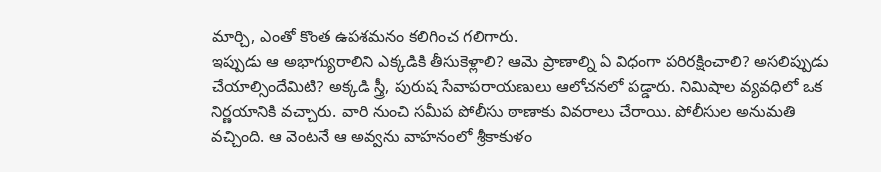మార్చి, ఎంతో కొంత ఉపశమనం కలిగించ గలిగారు.
ఇప్పుడు ఆ అభాగ్యురాలిని ఎక్కడికి తీసుకెళ్లాలి? ఆమె ప్రాణాల్ని ఏ విధంగా పరిరక్షించాలి? అసలిప్పుడు చేయాల్సిందేమిటి? అక్కడి స్త్రీ, పురుష సేవాపరాయణులు ఆలోచనలో పడ్డారు. నిమిషాల వ్యవధిలో ఒక నిర్ణయానికి వచ్చారు. వారి నుంచి సమీప పోలీసు ఠాణాకు వివరాలు చేరాయి. పోలీసుల అనుమతి వచ్చింది. ఆ వెంటనే ఆ అవ్వను వాహనంలో శ్రీకాకుళం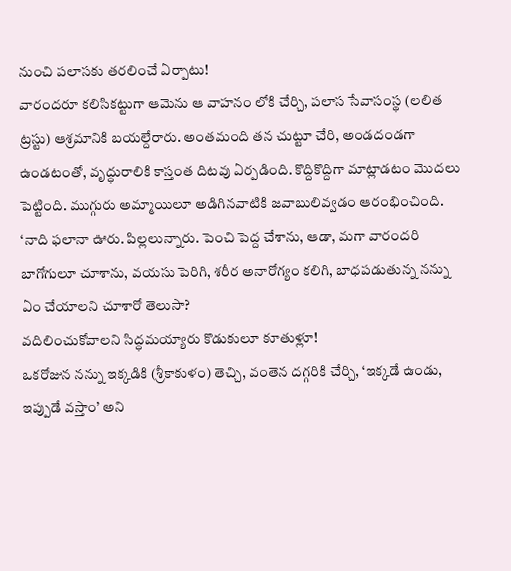నుంచి పలాసకు తరలించే ఏర్పాటు!
వారందరూ కలిసికట్టుగా ఆమెను ఆ వాహనం లోకి చేర్చి, పలాస సేవాసంస్థ (లలిత ట్రస్టు) ఆశ్రమానికి బయల్దేరారు. అంతమంది తన చుట్టూ చేరి, అండదండగా ఉండటంతో, వృద్ధురాలికి కాస్తంత దిటవు ఏర్పడింది. కొద్దికొద్దిగా మాట్లాడటం మొదలు పెట్టింది. ముగ్గురు అమ్మాయిలూ అడిగినవాటికి జవాబులివ్వడం ఆరంభించింది.
‘నాది ఫలానా ఊరు. పిల్లలున్నారు. పెంచి పెద్ద చేశాను, ఆడా, మగా వారందరి బాగోగులూ చూశాను, వయసు పెరిగి, శరీర అనారోగ్యం కలిగి, బాధపడుతున్న నన్ను ఏం చేయాలని చూశారో తెలుసా?
వదిలించుకోవాలని సిద్ధమయ్యారు కొడుకులూ కూతుళ్లూ!
ఒకరోజున నన్ను ఇక్కడికి (శ్రీకాకుళం) తెచ్చి, వంతెన దగ్గరికి చేర్చి, ‘ఇక్కడే ఉండు, ఇప్పుడే వస్తాం’ అని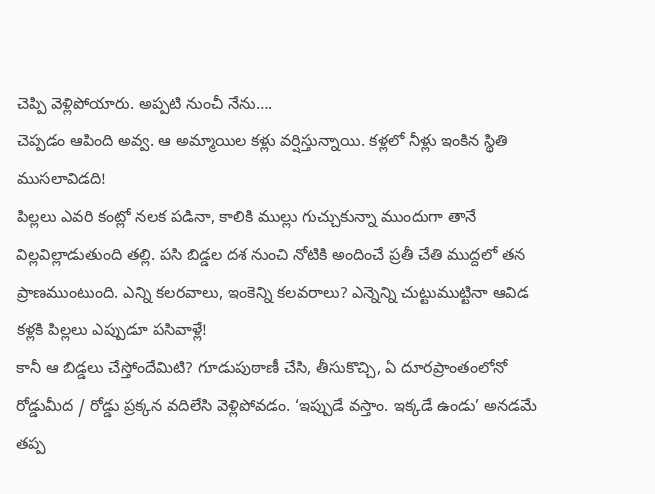చెప్పి వెళ్లిపోయారు. అప్పటి నుంచీ నేను….
చెప్పడం ఆపింది అవ్వ. ఆ అమ్మాయిల కళ్లు వర్షిస్తున్నాయి. కళ్లలో నీళ్లు ఇంకిన స్థితి ముసలావిడది!
పిల్లలు ఎవరి కంట్లో నలక పడినా, కాలికి ముల్లు గుచ్చుకున్నా ముందుగా తానే విల్లవిల్లాడుతుంది తల్లి. పసి బిడ్డల దశ నుంచి నోటికి అందించే ప్రతీ చేతి ముద్దలో తన ప్రాణముంటుంది. ఎన్ని కలరవాలు, ఇంకెన్ని కలవరాలు? ఎన్నెన్ని చుట్టుముట్టినా ఆవిడ కళ్లకి పిల్లలు ఎప్పుడూ పసివాళ్లే!
కానీ ఆ బిడ్డలు చేస్తోందేమిటి? గూడుపుఠాణీ చేసి, తీసుకొచ్చి, ఏ దూరప్రాంతంలోనో రోడ్డుమీద / రోడ్డు ప్రక్కన వదిలేసి వెళ్లిపోవడం. ‘ఇప్పుడే వస్తాం. ఇక్కడే ఉండు’ అనడమే తప్ప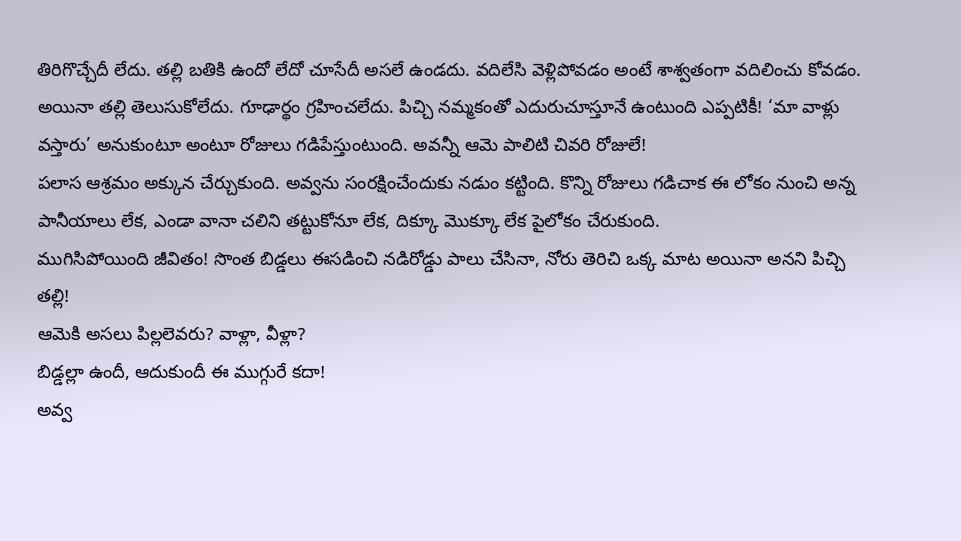తిరిగొచ్చేదీ లేదు. తల్లి బతికి ఉందో లేదో చూసేదీ అసలే ఉండదు. వదిలేసి వెళ్లిపోవడం అంటే శాశ్వతంగా వదిలించు కోవడం.
అయినా తల్లి తెలుసుకోలేదు. గూఢార్థం గ్రహించలేదు. పిచ్చి నమ్మకంతో ఎదురుచూస్తూనే ఉంటుంది ఎప్పటికీ! ‘మా వాళ్లు వస్తారు’ అనుకుంటూ అంటూ రోజులు గడిపేస్తుంటుంది. అవన్నీ ఆమె పాలిటి చివరి రోజులే!
పలాస ఆశ్రమం అక్కున చేర్చుకుంది. అవ్వను సంరక్షించేందుకు నడుం కట్టింది. కొన్ని రోజులు గడిచాక ఈ లోకం నుంచి అన్న పానీయాలు లేక, ఎండా వానా చలిని తట్టుకోనూ లేక, దిక్కూ మొక్కూ లేక పైలోకం చేరుకుంది.
ముగిసిపోయింది జీవితం! సొంత బిడ్డలు ఈసడించి నడిరోడ్డు పాలు చేసినా, నోరు తెరిచి ఒక్క మాట అయినా అనని పిచ్చి తల్లి!
ఆమెకి అసలు పిల్లలెవరు? వాళ్లా, వీళ్లా?
బిడ్డల్లా ఉందీ, ఆదుకుందీ ఈ ముగ్గురే కదా!
అవ్వ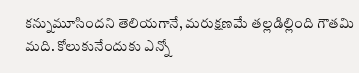కన్నుమూసిందని తెలియగానే, మరుక్షణమే తల్లడిల్లింది గౌతమి మది. కోలుకునేందుకు ఎన్నో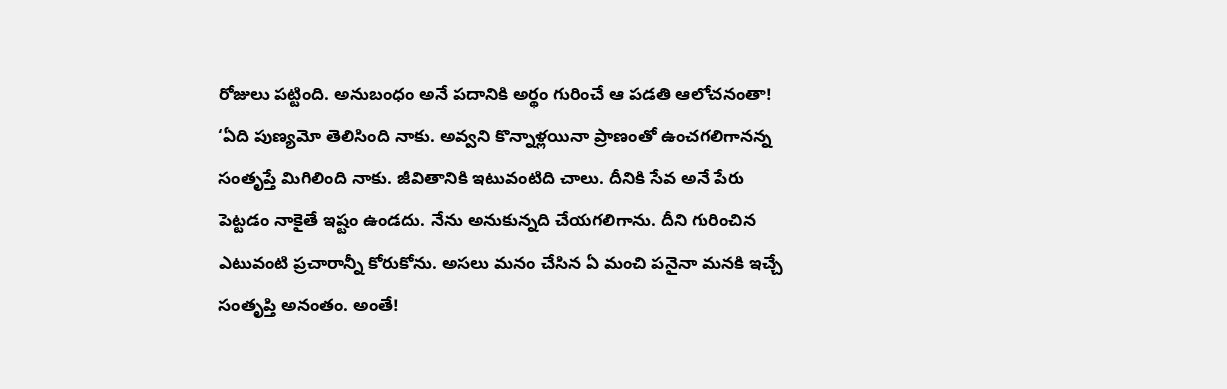రోజులు పట్టింది. అనుబంధం అనే పదానికి అర్థం గురించే ఆ పడతి ఆలోచనంతా!
‘ఏది పుణ్యమో తెలిసింది నాకు. అవ్వని కొన్నాళ్లయినా ప్రాణంతో ఉంచగలిగానన్న సంతృప్తే మిగిలింది నాకు. జీవితానికి ఇటువంటిది చాలు. దీనికి సేవ అనే పేరు పెట్టడం నాకైతే ఇష్టం ఉండదు. నేను అనుకున్నది చేయగలిగాను. దీని గురించిన ఎటువంటి ప్రచారాన్నీ కోరుకోను. అసలు మనం చేసిన ఏ మంచి పనైనా మనకి ఇచ్చే సంతృప్తి అనంతం. అంతే!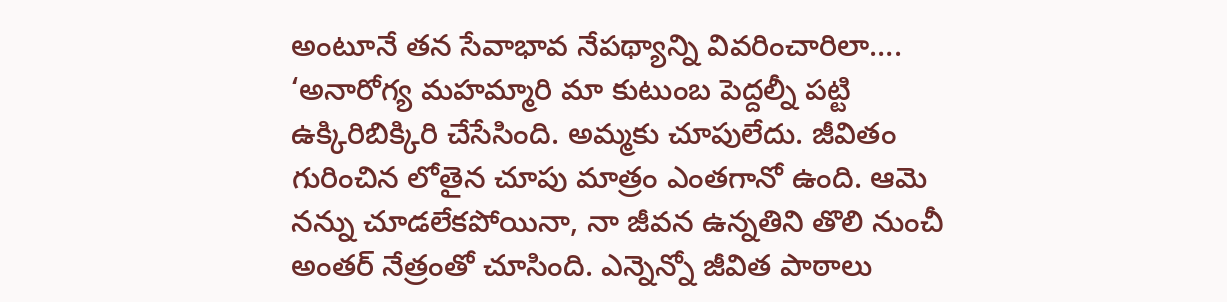అంటూనే తన సేవాభావ నేపథ్యాన్ని వివరించారిలా….
‘అనారోగ్య మహమ్మారి మా కుటుంబ పెద్దల్నీ పట్టి ఉక్కిరిబిక్కిరి చేసేసింది. అమ్మకు చూపులేదు. జీవితం గురించిన లోతైన చూపు మాత్రం ఎంతగానో ఉంది. ఆమె నన్ను చూడలేకపోయినా, నా జీవన ఉన్నతిని తొలి నుంచీ అంతర్ నేత్రంతో చూసింది. ఎన్నెన్నో జీవిత పాఠాలు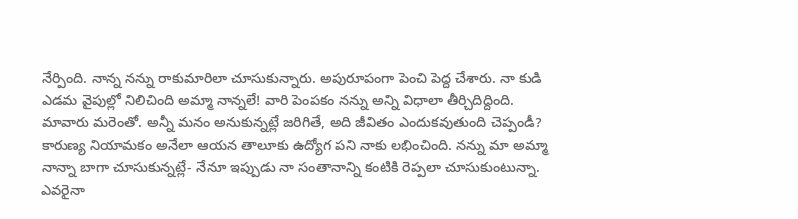నేర్పింది. నాన్న నన్ను రాకుమారిలా చూసుకున్నారు. అపురూపంగా పెంచి పెద్ద చేశారు. నా కుడి ఎడమ వైపుల్లో నిలిచింది అమ్మా నాన్నలే! వారి పెంపకం నన్ను అన్ని విధాలా తీర్చిదిద్దింది.
మావారు మరెంతో. అన్నీ మనం అనుకున్నట్లే జరిగితే, అది జీవితం ఎందుకవుతుంది చెప్పండీ? కారుణ్య నియామకం అనేలా ఆయన తాలూకు ఉద్యోగ పని నాకు లభించింది. నన్ను మా అమ్మా నాన్నా బాగా చూసుకున్నట్లే- నేనూ ఇప్పుడు నా సంతానాన్ని కంటికి రెప్పలా చూసుకుంటున్నా. ఎవరైనా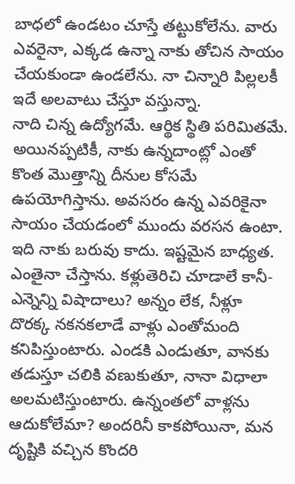బాధలో ఉండటం చూస్తే తట్టుకోలేను. వారు ఎవరైనా, ఎక్కడ ఉన్నా నాకు తోచిన సాయం చేయకుండా ఉండలేను. నా చిన్నారి పిల్లలకీ ఇదే అలవాటు చేస్తూ వస్తున్నా.
నాది చిన్న ఉద్యోగమే. ఆర్థిక స్థితి పరిమితమే. అయినప్పటికీ, నాకు ఉన్నదాంట్లో ఎంతో కొంత మొత్తాన్ని దీనుల కోసమే ఉపయోగిస్తాను. అవసరం ఉన్న ఎవరికైనా సాయం చేయడంలో ముందు వరసన ఉంటా. ఇది నాకు బరువు కాదు. ఇష్టమైన బాధ్యత. ఎంతైనా చేస్తాను. కళ్లుతెరిచి చూడాలే కానీ- ఎన్నెన్ని విషాదాలు? అన్నం లేక, నీళ్లూ దొరక్క నకనకలాడే వాళ్లు ఎంతోమంది కనిపిస్తుంటారు. ఎండకి ఎండుతూ, వానకు తడుస్తూ చలికి వణుకుతూ, నానా విధాలా అలమటిస్తుంటారు. ఉన్నంతలో వాళ్లను ఆదుకోలేమా? అందరినీ కాకపోయినా, మన దృష్టికి వచ్చిన కొందరి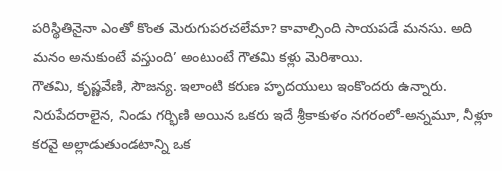పరిస్థితినైనా ఎంతో కొంత మెరుగుపరచలేమా? కావాల్సింది సాయపడే మనసు. అది మనం అనుకుంటే వస్తుంది’ అంటుంటే గౌతమి కళ్లు మెరిశాయి.
గౌతమి, కృష్ణవేణి, సౌజన్య. ఇలాంటి కరుణ హృదయులు ఇంకొందరు ఉన్నారు. నిరుపేదరాలైన, నిండు గర్భిణి అయిన ఒకరు ఇదే శ్రీకాకుళం నగరంలో-అన్నమూ, నీళ్లూ కరవై అల్లాడుతుండటాన్ని ఒక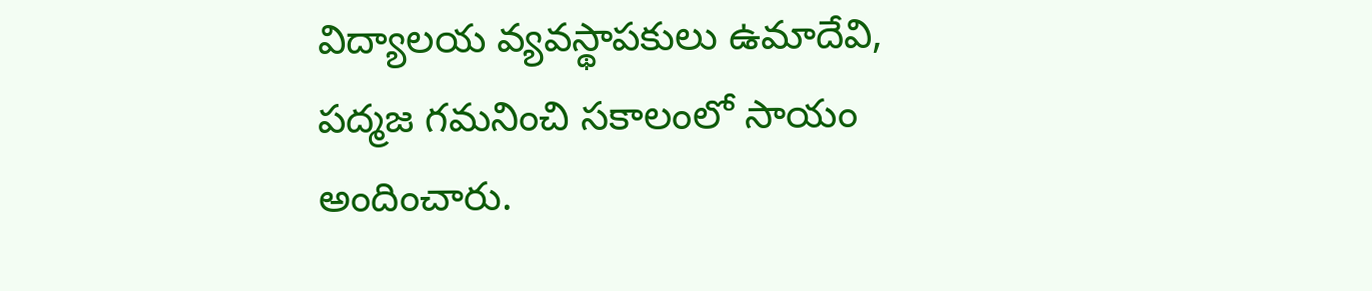విద్యాలయ వ్యవస్థాపకులు ఉమాదేవి, పద్మజ గమనించి సకాలంలో సాయం అందించారు.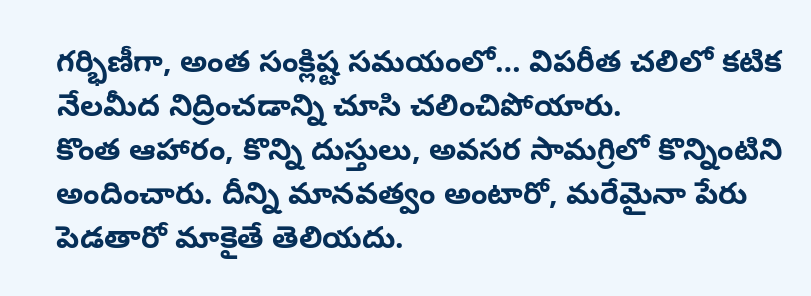గర్భిణీగా, అంత సంక్లిష్ట సమయంలో… విపరీత చలిలో కటిక నేలమీద నిద్రించడాన్ని చూసి చలించిపోయారు.
కొంత ఆహారం, కొన్ని దుస్తులు, అవసర సామగ్రిలో కొన్నింటిని అందించారు. దీన్ని మానవత్వం అంటారో, మరేమైనా పేరు పెడతారో మాకైతే తెలియదు.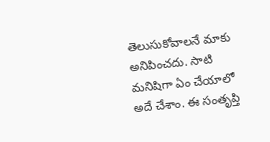తెలుసుకోవాలనే మాకు అనిపించదు. సాటి మనిషిగా ఏం చేయాలో అదే చేశాం. ఈ సంతృప్తి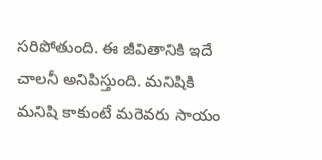సరిపోతుంది. ఈ జీవితానికి ఇదే చాలనీ అనిపిస్తుంది. మనిషికి మనిషి కాకుంటే మరెవరు సాయం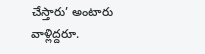చేస్తారు’ అంటారు వాళ్లిద్దరూ.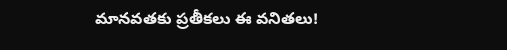మానవతకు ప్రతీకలు ఈ వనితలు!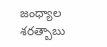జంధ్యాల శరత్బాబు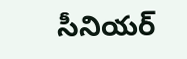సీనియర్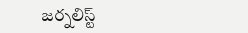జర్నలిస్ట్